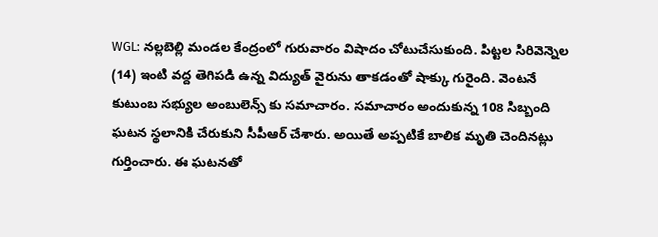WGL: నల్లబెల్లి మండల కేంద్రంలో గురువారం విషాదం చోటుచేసుకుంది. పిట్టల సిరివెన్నెల (14) ఇంటి వద్ద తెగిపడి ఉన్న విద్యుత్ వైరును తాకడంతో షాక్కు గురైంది. వెంటనే కుటుంబ సభ్యుల అంబులెన్స్ కు సమాచారం. సమాచారం అందుకున్న 108 సిబ్బంది ఘటన స్థలానికి చేరుకుని సీపీఆర్ చేశారు. అయితే అప్పటికే బాలిక మృతి చెందినట్లు గుర్తించారు. ఈ ఘటనతో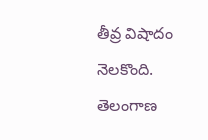తీవ్ర విషాదం నెలకొంది.
తెలంగాణ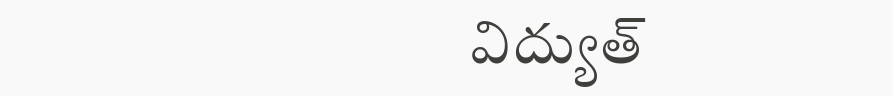విద్యుత్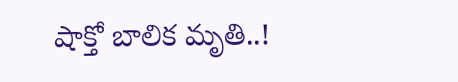షాక్తో బాలిక మృతి..!